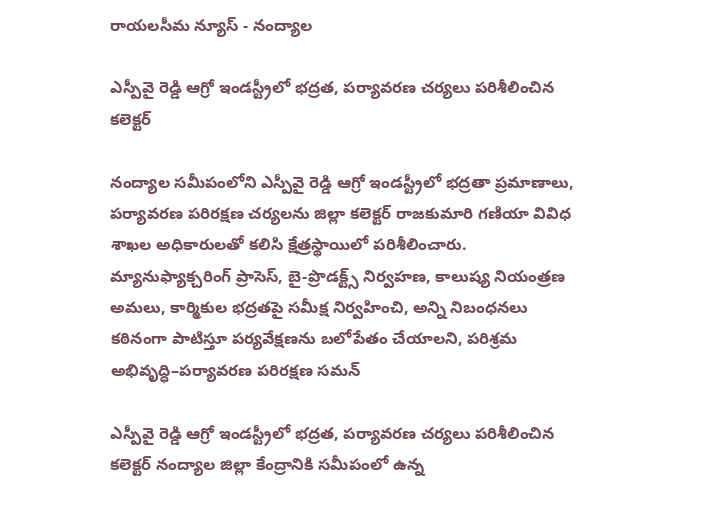రాయలసీమ న్యూస్ - నంద్యాల

ఎస్పీవై రెడ్డి ఆగ్రో ఇండస్ట్రీలో భద్రత, పర్యావరణ చర్యలు పరిశీలించిన కలెక్టర్

నంద్యాల సమీపంలోని ఎస్పీవై రెడ్డి ఆగ్రో ఇండస్ట్రీలో భద్రతా ప్రమాణాలు, పర్యావరణ పరిరక్షణ చర్యలను జిల్లా కలెక్టర్ రాజకుమారి గణియా వివిధ శాఖల అధికారులతో కలిసి క్షేత్రస్థాయిలో పరిశీలించారు. మ్యానుఫ్యాక్చరింగ్ ప్రాసెస్, బై-ప్రొడక్ట్స్ నిర్వహణ, కాలుష్య నియంత్రణ అమలు, కార్మికుల భద్రతపై సమీక్ష నిర్వహించి, అన్ని నిబంధనలు కఠినంగా పాటిస్తూ పర్యవేక్షణను బలోపేతం చేయాలని, పరిశ్రమ అభివృద్ధి–పర్యావరణ పరిరక్షణ సమన్

ఎస్పీవై రెడ్డి ఆగ్రో ఇండస్ట్రీలో భద్రత, పర్యావరణ చర్యలు పరిశీలించిన కలెక్టర్ నంద్యాల జిల్లా కేంద్రానికి సమీపంలో ఉన్న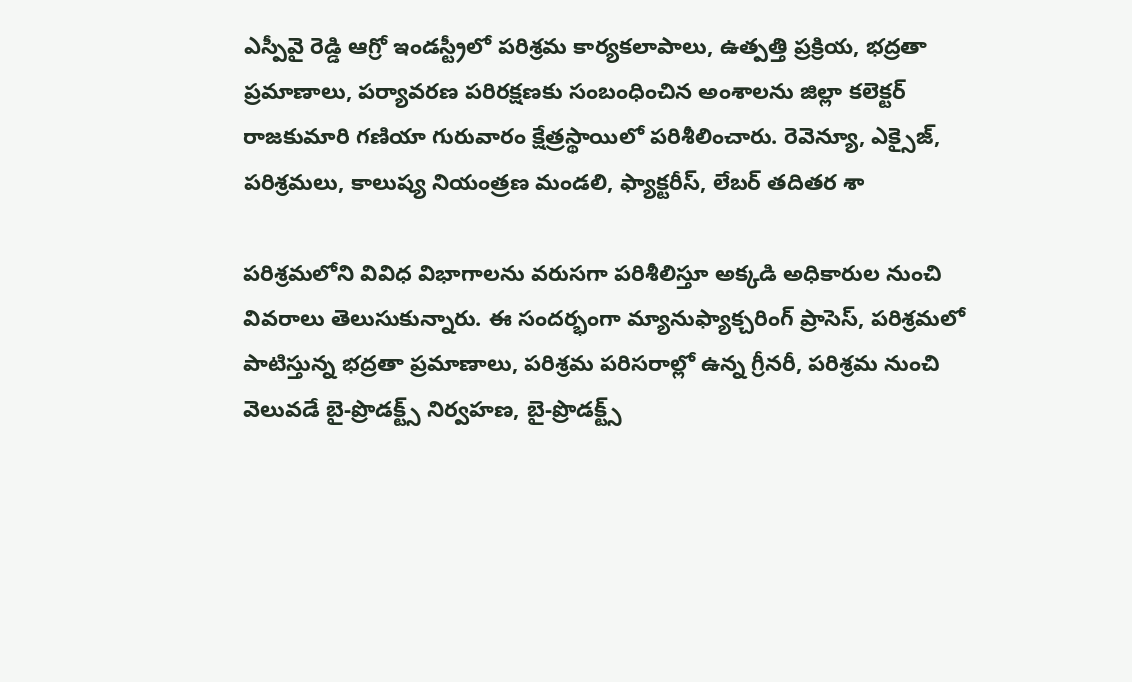ఎస్పీవై రెడ్డి ఆగ్రో ఇండస్ట్రీలో పరిశ్రమ కార్యకలాపాలు, ఉత్పత్తి ప్రక్రియ, భద్రతా ప్రమాణాలు, పర్యావరణ పరిరక్షణకు సంబంధించిన అంశాలను జిల్లా కలెక్టర్ రాజకుమారి గణియా గురువారం క్షేత్రస్థాయిలో పరిశీలించారు. రెవెన్యూ, ఎక్సైజ్, పరిశ్రమలు, కాలుష్య నియంత్రణ మండలి, ఫ్యాక్టరీస్, లేబర్ తదితర శా

పరిశ్రమలోని వివిధ విభాగాలను వరుసగా పరిశీలిస్తూ అక్కడి అధికారుల నుంచి వివరాలు తెలుసుకున్నారు. ఈ సందర్భంగా మ్యానుఫ్యాక్చరింగ్ ప్రాసెస్, పరిశ్రమలో పాటిస్తున్న భద్రతా ప్రమాణాలు, పరిశ్రమ పరిసరాల్లో ఉన్న గ్రీనరీ, పరిశ్రమ నుంచి వెలువడే బై-ప్రొడక్ట్స్ నిర్వహణ, బై-ప్రొడక్ట్స్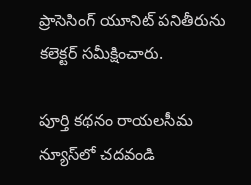ప్రాసెసింగ్ యూనిట్ పనితీరును కలెక్టర్ సమీక్షించారు.

పూర్తి కథనం రాయలసీమ న్యూస్‌లో చదవండి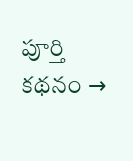పూర్తి కథనం →